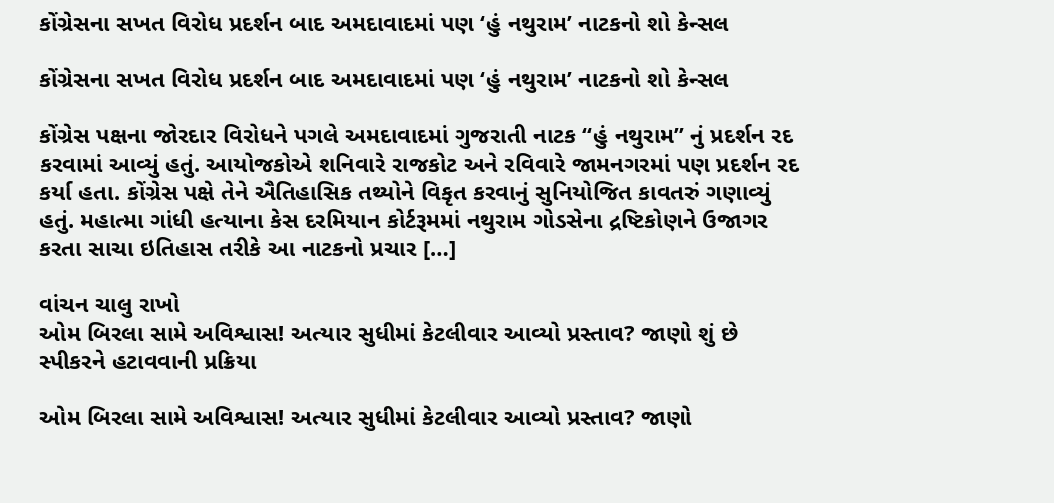કોંગ્રેસના સખત વિરોધ પ્રદર્શન બાદ અમદાવાદમાં પણ ‘હું નથુરામ’ નાટકનો શો કેન્સલ

કોંગ્રેસના સખત વિરોધ પ્રદર્શન બાદ અમદાવાદમાં પણ ‘હું નથુરામ’ નાટકનો શો કેન્સલ

કોંગ્રેસ પક્ષના જોરદાર વિરોધને પગલે અમદાવાદમાં ગુજરાતી નાટક “હું નથુરામ” નું પ્રદર્શન રદ કરવામાં આવ્યું હતું. આયોજકોએ શનિવારે રાજકોટ અને રવિવારે જામનગરમાં પણ પ્રદર્શન રદ કર્યા હતા. કોંગ્રેસ પક્ષે તેને ઐતિહાસિક તથ્યોને વિકૃત કરવાનું સુનિયોજિત કાવતરું ગણાવ્યું હતું. મહાત્મા ગાંધી હત્યાના કેસ દરમિયાન કોર્ટરૂમમાં નથુરામ ગોડસેના દ્રષ્ટિકોણને ઉજાગર કરતા સાચા ઇતિહાસ તરીકે આ નાટકનો પ્રચાર […]

વાંચન ચાલુ રાખો
ઓમ બિરલા સામે અવિશ્વાસ! અત્યાર સુધીમાં કેટલીવાર આવ્યો પ્રસ્તાવ? જાણો શું છે સ્પીકરને હટાવવાની પ્રક્રિયા

ઓમ બિરલા સામે અવિશ્વાસ! અત્યાર સુધીમાં કેટલીવાર આવ્યો પ્રસ્તાવ? જાણો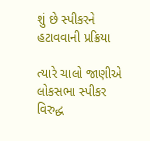શું છે સ્પીકરને હટાવવાની પ્રક્રિયા

ત્યારે ચાલો જાણીએ લોકસભા સ્પીકર વિરુદ્ધ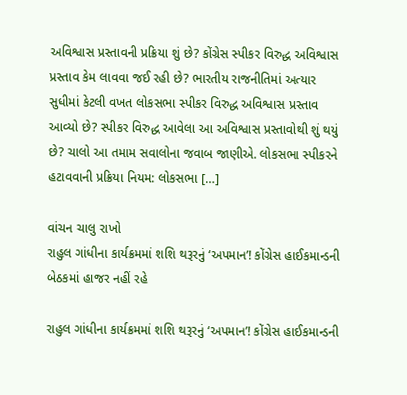અવિશ્વાસ પ્રસ્તાવની પ્રક્રિયા શું છે? કોંગ્રેસ સ્પીકર વિરુદ્ધ અવિશ્વાસ પ્રસ્તાવ કેમ લાવવા જઈ રહી છે? ભારતીય રાજનીતિમાં અત્યાર સુધીમાં કેટલી વખત લોકસભા સ્પીકર વિરુદ્ધ અવિશ્વાસ પ્રસ્તાવ આવ્યો છે? સ્પીકર વિરુદ્ધ આવેલા આ અવિશ્વાસ પ્રસ્તાવોથી શું થયું છે? ચાલો આ તમામ સવાલોના જવાબ જાણીએ. લોકસભા સ્પીકરને હટાવવાની પ્રક્રિયા નિયમ: લોકસભા […]

વાંચન ચાલુ રાખો
રાહુલ ગાંધીના કાર્યક્રમમાં શશિ થરૂરનું ‘અપમાન’! કોંગ્રેસ હાઈકમાન્ડની બેઠકમાં હાજર નહીં રહે

રાહુલ ગાંધીના કાર્યક્રમમાં શશિ થરૂરનું ‘અપમાન’! કોંગ્રેસ હાઈકમાન્ડની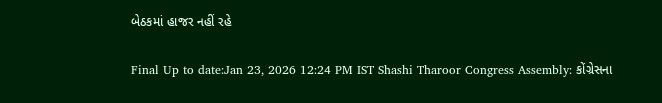બેઠકમાં હાજર નહીં રહે

Final Up to date:Jan 23, 2026 12:24 PM IST Shashi Tharoor Congress Assembly: કોંગ્રેસના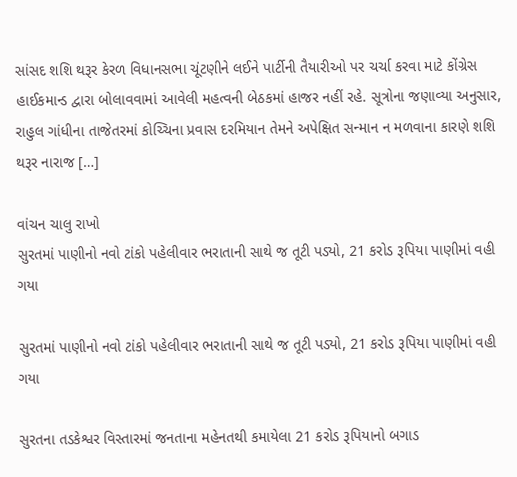સાંસદ શશિ થરૂર કેરળ વિધાનસભા ચૂંટણીને લઈને પાર્ટીની તૈયારીઓ પર ચર્ચા કરવા માટે કોંગ્રેસ હાઈકમાન્ડ દ્વારા બોલાવવામાં આવેલી મહત્વની બેઠકમાં હાજર નહીં રહે. સૂત્રોના જણાવ્યા અનુસાર, રાહુલ ગાંધીના તાજેતરમાં કોચ્ચિના પ્રવાસ દરમિયાન તેમને અપેક્ષિત સન્માન ન મળવાના કારણે શશિ થરૂર નારાજ […]

વાંચન ચાલુ રાખો
સુરતમાં પાણીનો નવો ટાંકો પહેલીવાર ભરાતાની સાથે જ તૂટી પડ્યો, 21 કરોડ રૂપિયા પાણીમાં વહી ગયા

સુરતમાં પાણીનો નવો ટાંકો પહેલીવાર ભરાતાની સાથે જ તૂટી પડ્યો, 21 કરોડ રૂપિયા પાણીમાં વહી ગયા

સુરતના તડકેશ્વર વિસ્તારમાં જનતાના મહેનતથી કમાયેલા 21 કરોડ રૂપિયાનો બગાડ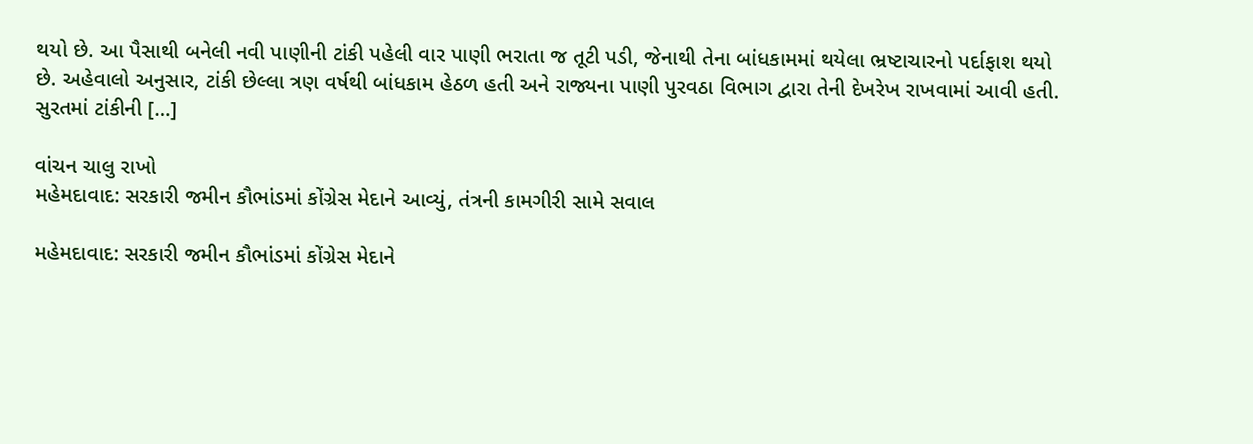થયો છે. આ પૈસાથી બનેલી નવી પાણીની ટાંકી પહેલી વાર પાણી ભરાતા જ તૂટી પડી, જેનાથી તેના બાંધકામમાં થયેલા ભ્રષ્ટાચારનો પર્દાફાશ થયો છે. અહેવાલો અનુસાર, ટાંકી છેલ્લા ત્રણ વર્ષથી બાંધકામ હેઠળ હતી અને રાજ્યના પાણી પુરવઠા વિભાગ દ્વારા તેની દેખરેખ રાખવામાં આવી હતી.  સુરતમાં ટાંકીની […]

વાંચન ચાલુ રાખો
મહેમદાવાદ: સરકારી જમીન કૌભાંડમાં કોંગ્રેસ મેદાને આવ્યું, તંત્રની કામગીરી સામે સવાલ

મહેમદાવાદ: સરકારી જમીન કૌભાંડમાં કોંગ્રેસ મેદાને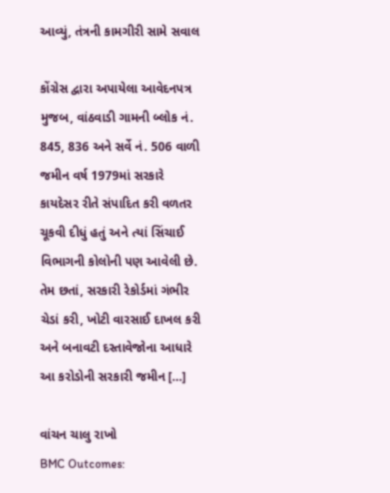આવ્યું, તંત્રની કામગીરી સામે સવાલ

કોંગ્રેસ દ્વારા અપાયેલા આવેદનપત્ર મુજબ, વાંઠવાડી ગામની બ્લોક નં. 845, 836 અને સર્વે નં. 506 વાળી જમીન વર્ષ 1979માં સરકારે કાયદેસર રીતે સંપાદિત કરી વળતર ચૂકવી દીધું હતું અને ત્યાં સિંચાઈ વિભાગની કોલોની પણ આવેલી છે. તેમ છતાં, સરકારી રેકોર્ડમાં ગંભીર ચેડાં કરી, ખોટી વારસાઈ દાખલ કરી અને બનાવટી દસ્તાવેજોના આધારે આ કરોડોની સરકારી જમીન […]

વાંચન ચાલુ રાખો
BMC Outcomes: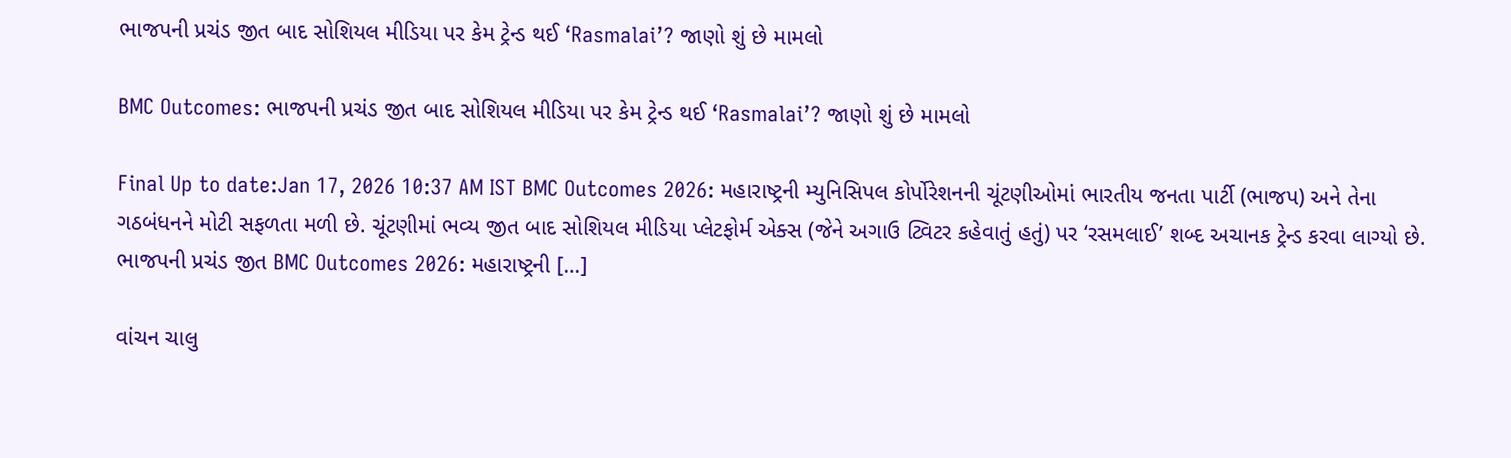ભાજપની પ્રચંડ જીત બાદ સોશિયલ મીડિયા પર કેમ ટ્રેન્ડ થઈ ‘Rasmalai’? જાણો શું છે મામલો

BMC Outcomes: ભાજપની પ્રચંડ જીત બાદ સોશિયલ મીડિયા પર કેમ ટ્રેન્ડ થઈ ‘Rasmalai’? જાણો શું છે મામલો

Final Up to date:Jan 17, 2026 10:37 AM IST BMC Outcomes 2026: મહારાષ્ટ્રની મ્યુનિસિપલ કોર્પોરેશનની ચૂંટણીઓમાં ભારતીય જનતા પાર્ટી (ભાજપ) અને તેના ગઠબંધનને મોટી સફળતા મળી છે. ચૂંટણીમાં ભવ્ય જીત બાદ સોશિયલ મીડિયા પ્લેટફોર્મ એક્સ (જેને અગાઉ ટ્વિટર કહેવાતું હતું) પર ‘રસમલાઈ’ શબ્દ અચાનક ટ્રેન્ડ કરવા લાગ્યો છે. ભાજપની પ્રચંડ જીત BMC Outcomes 2026: મહારાષ્ટ્રની […]

વાંચન ચાલુ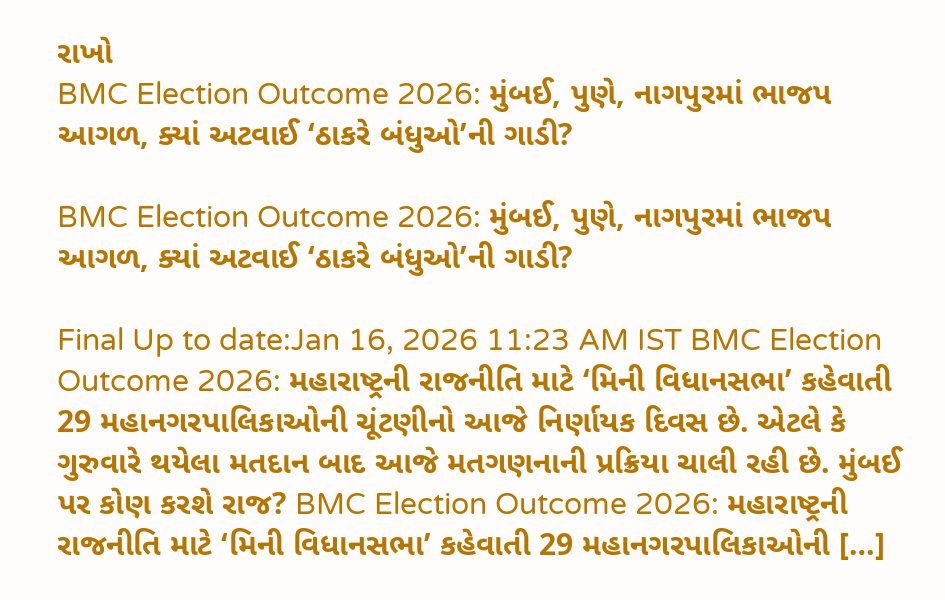રાખો
BMC Election Outcome 2026: મુંબઈ, પુણે, નાગપુરમાં ભાજપ આગળ, ક્યાં અટવાઈ ‘ઠાકરે બંધુઓ’ની ગાડી?

BMC Election Outcome 2026: મુંબઈ, પુણે, નાગપુરમાં ભાજપ આગળ, ક્યાં અટવાઈ ‘ઠાકરે બંધુઓ’ની ગાડી?

Final Up to date:Jan 16, 2026 11:23 AM IST BMC Election Outcome 2026: મહારાષ્ટ્રની રાજનીતિ માટે ‘મિની વિધાનસભા’ કહેવાતી 29 મહાનગરપાલિકાઓની ચૂંટણીનો આજે નિર્ણાયક દિવસ છે. એટલે કે ગુરુવારે થયેલા મતદાન બાદ આજે મતગણનાની પ્રક્રિયા ચાલી રહી છે. મુંબઈ પર કોણ કરશે રાજ? BMC Election Outcome 2026: મહારાષ્ટ્રની રાજનીતિ માટે ‘મિની વિધાનસભા’ કહેવાતી 29 મહાનગરપાલિકાઓની […]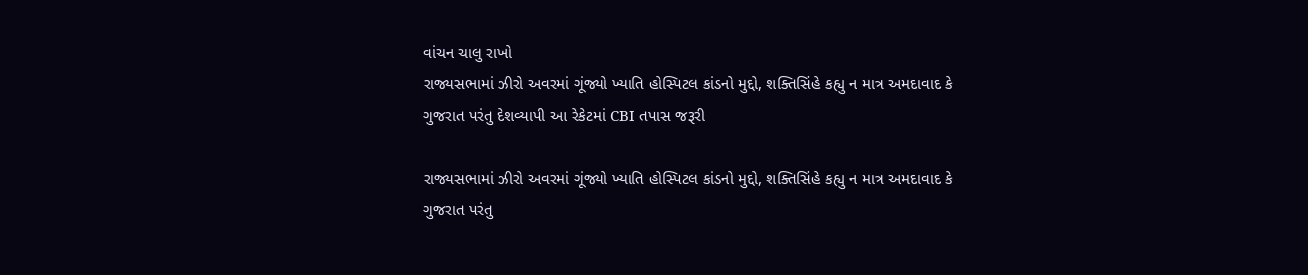વાંચન ચાલુ રાખો
રાજ્યસભામાં ઝીરો અવરમાં ગૂંજ્યો ખ્યાતિ હોસ્પિટલ કાંડનો મુદ્દો, શક્તિસિંહે કહ્યુ ન માત્ર અમદાવાદ કે ગુજરાત પરંતુ દેશવ્યાપી આ રેકેટમાં CBI તપાસ જરૂરી

રાજ્યસભામાં ઝીરો અવરમાં ગૂંજ્યો ખ્યાતિ હોસ્પિટલ કાંડનો મુદ્દો, શક્તિસિંહે કહ્યુ ન માત્ર અમદાવાદ કે ગુજરાત પરંતુ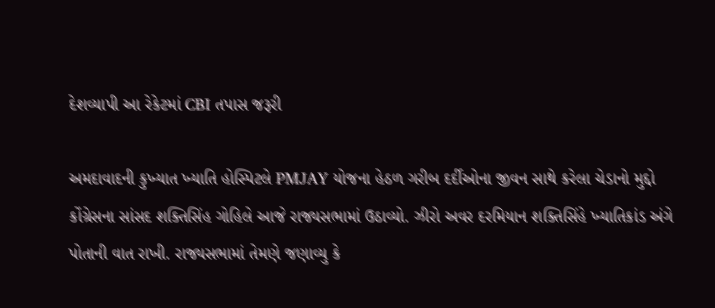દેશવ્યાપી આ રેકેટમાં CBI તપાસ જરૂરી

અમદાવાદની કુખ્યાત ખ્યાતિ હોસ્પિટલે PMJAY યોજના હેઠળ ગરીબ દર્દીઓના જીવન સાથે કરેલા ચેડાનો મુદ્દો કોંગ્રેસના સાંસદ શક્તિસિંહ ગોહિલે આજે રાજ્યસભામાં ઉઠાવ્યો. ઝીરો અવર દરમિયાન શક્તિસિંહે ખ્યાતિકાંડ અંગે પોતાની વાત રાખી. રાજ્યસભામાં તેમણે જણાવ્યુ કે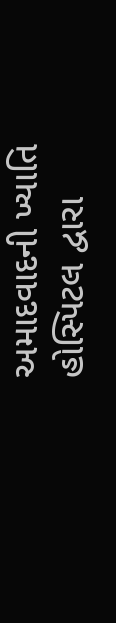અમાદવાદની ખ્યાતિ હોસ્પિટલ દ્વારા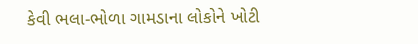કેવી ભલા-ભોળા ગામડાના લોકોને ખોટી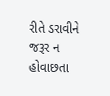રીતે ડરાવીને જરૂર ન હોવાછતા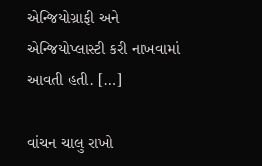એન્જિયોગ્રાફી અને એન્જિયોપ્લાસ્ટી કરી નાખવામાં આવતી હતી. […]

વાંચન ચાલુ રાખો